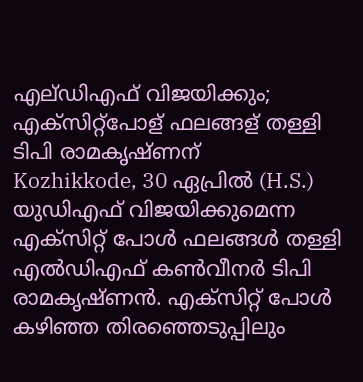എല്ഡിഎഫ് വിജയിക്കും; എക്സിറ്റ്പോള് ഫലങ്ങള് തള്ളി ടിപി രാമകൃഷ്ണന്
Kozhikkode, 30 ഏപ്രില്‍ (H.S.) യുഡിഎഫ് വിജയിക്കുമെന്ന എക്‌സിറ്റ് പോള്‍ ഫലങ്ങള്‍ തള്ളി എല്‍ഡിഎഫ് കണ്‍വീനര്‍ ടിപി രാമകൃഷ്ണന്‍. എക്‌സിറ്റ് പോള്‍ കഴിഞ്ഞ തിരഞ്ഞെടുപ്പിലും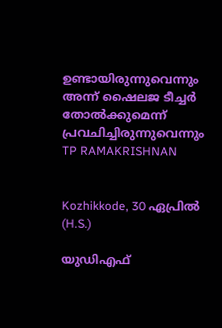ഉണ്ടായിരുന്നുവെന്നും അന്ന് ഷൈലജ ടീച്ചര്‍ തോല്‍ക്കുമെന്ന് പ്രവചിച്ചിരുന്നുവെന്നും
TP RAMAKRISHNAN


Kozhikkode, 30 ഏപ്രില്‍ (H.S.)

യുഡിഎഫ്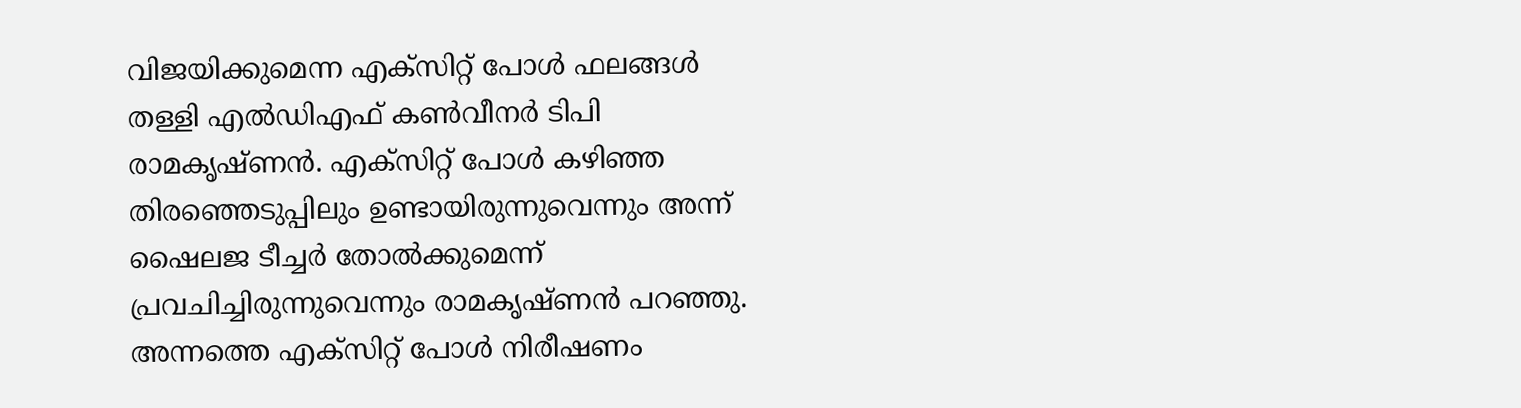വിജയിക്കുമെന്ന എക്‌സിറ്റ് പോള്‍ ഫലങ്ങള്‍ തള്ളി എല്‍ഡിഎഫ് കണ്‍വീനര്‍ ടിപി രാമകൃഷ്ണന്‍. എക്‌സിറ്റ് പോള്‍ കഴിഞ്ഞ തിരഞ്ഞെടുപ്പിലും ഉണ്ടായിരുന്നുവെന്നും അന്ന് ഷൈലജ ടീച്ചര്‍ തോല്‍ക്കുമെന്ന് പ്രവചിച്ചിരുന്നുവെന്നും രാമകൃഷ്ണന്‍ പറഞ്ഞു. അന്നത്തെ എക്‌സിറ്റ് പോള്‍ നിരീഷണം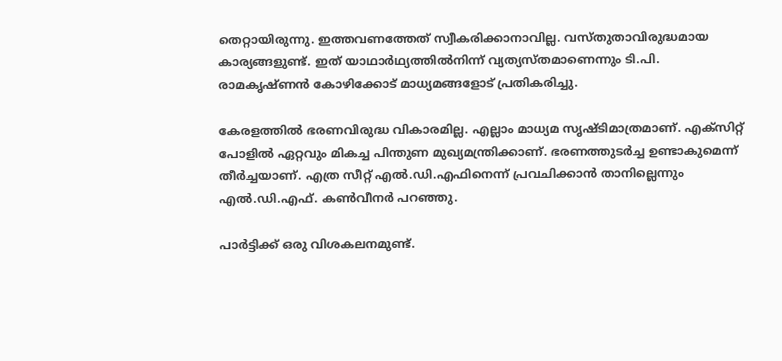തെറ്റായിരുന്നു. ഇത്തവണത്തേത് സ്വീകരിക്കാനാവില്ല. വസ്തുതാവിരുദ്ധമായ കാര്യങ്ങളുണ്ട്. ഇത് യാഥാര്‍ഥ്യത്തില്‍നിന്ന് വ്യത്യസ്തമാണെന്നും ടി.പി. രാമകൃഷ്ണന്‍ കോഴിക്കോട് മാധ്യമങ്ങളോട് പ്രതികരിച്ചു.

കേരളത്തില്‍ ഭരണവിരുദ്ധ വികാരമില്ല. എല്ലാം മാധ്യമ സൃഷ്ടിമാത്രമാണ്. എക്‌സിറ്റ് പോളില്‍ ഏറ്റവും മികച്ച പിന്തുണ മുഖ്യമന്ത്രിക്കാണ്. ഭരണത്തുടര്‍ച്ച ഉണ്ടാകുമെന്ന് തീര്‍ച്ചയാണ്. എത്ര സീറ്റ് എല്‍.ഡി.എഫിനെന്ന് പ്രവചിക്കാന്‍ താനില്ലെന്നും എല്‍.ഡി.എഫ്. കണ്‍വീനര്‍ പറഞ്ഞു.

പാര്‍ട്ടിക്ക് ഒരു വിശകലനമുണ്ട്.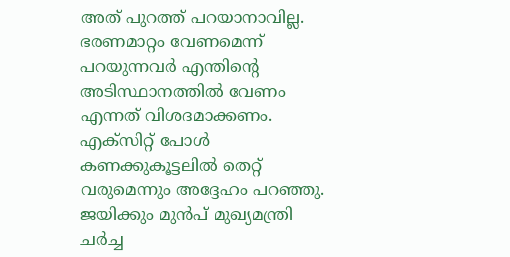അത് പുറത്ത് പറയാനാവില്ല. ഭരണമാറ്റം വേണമെന്ന് പറയുന്നവര്‍ എന്തിന്റെ അടിസ്ഥാനത്തില്‍ വേണം എന്നത് വിശദമാക്കണം. എക്സിറ്റ് പോള്‍ കണക്കുകൂട്ടലില്‍ തെറ്റ് വരുമെന്നും അദ്ദേഹം പറഞ്ഞു. ജയിക്കും മുന്‍പ് മുഖ്യമന്ത്രി ചര്‍ച്ച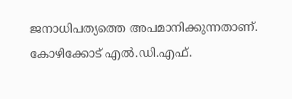ജനാധിപത്യത്തെ അപമാനിക്കുന്നതാണ്. കോഴിക്കോട് എല്‍.ഡി.എഫ്.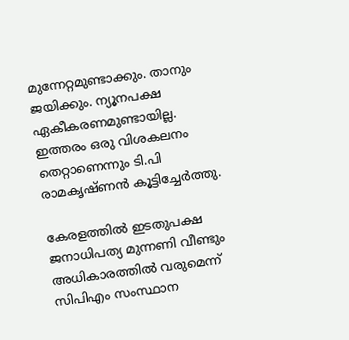മുന്നേറ്റമുണ്ടാക്കും. താനും ജയിക്കും. ന്യൂനപക്ഷ ഏകീകരണമുണ്ടായില്ല. ഇത്തരം ഒരു വിശകലനം തെറ്റാണെന്നും ടി.പി രാമകൃഷ്ണന്‍ കൂട്ടിച്ചേര്‍ത്തു.

കേരളത്തില്‍ ഇടതുപക്ഷ ജനാധിപത്യ മുന്നണി വീണ്ടും അധികാരത്തില്‍ വരുമെന്ന് സിപിഎം സംസ്ഥാന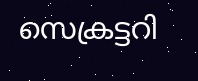സെക്രട്ടറി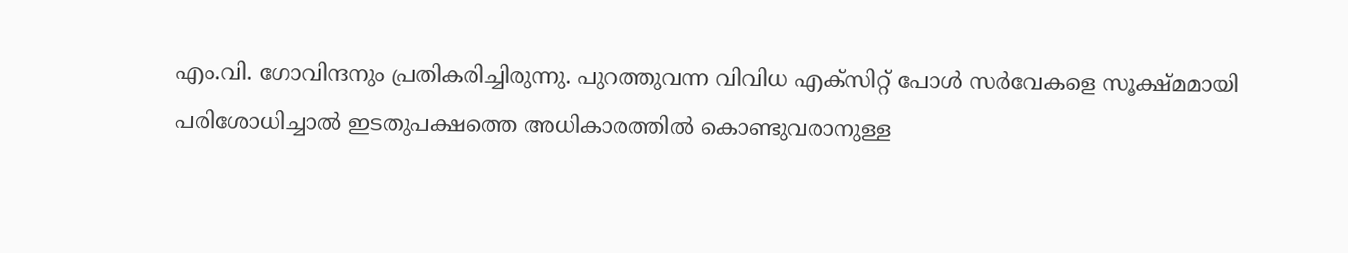എം.വി. ഗോവിന്ദനും പ്രതികരിച്ചിരുന്നു. പുറത്തുവന്ന വിവിധ എക്‌സിറ്റ് പോള്‍ സര്‍വേകളെ സൂക്ഷ്മമായി പരിശോധിച്ചാല്‍ ഇടതുപക്ഷത്തെ അധികാരത്തില്‍ കൊണ്ടുവരാനുള്ള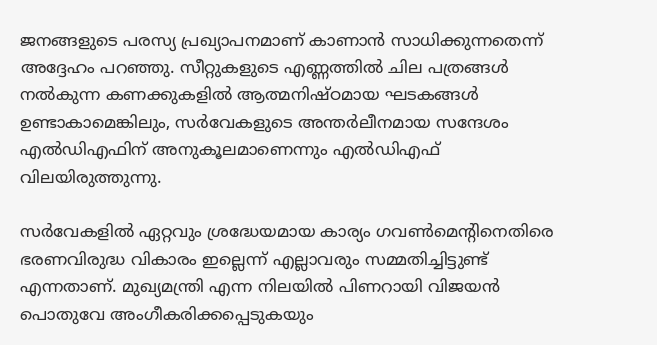ജനങ്ങളുടെ പരസ്യ പ്രഖ്യാപനമാണ് കാണാന്‍ സാധിക്കുന്നതെന്ന് അദ്ദേഹം പറഞ്ഞു. സീറ്റുകളുടെ എണ്ണത്തില്‍ ചില പത്രങ്ങള്‍ നല്‍കുന്ന കണക്കുകളില്‍ ആത്മനിഷ്ഠമായ ഘടകങ്ങള്‍ ഉണ്ടാകാമെങ്കിലും, സര്‍വേകളുടെ അന്തര്‍ലീനമായ സന്ദേശം എല്‍ഡിഎഫിന് അനുകൂലമാണെന്നും എല്‍ഡിഎഫ് വിലയിരുത്തുന്നു.

സര്‍വേകളില്‍ ഏറ്റവും ശ്രദ്ധേയമായ കാര്യം ഗവണ്‍മെന്റിനെതിരെ ഭരണവിരുദ്ധ വികാരം ഇല്ലെന്ന് എല്ലാവരും സമ്മതിച്ചിട്ടുണ്ട് എന്നതാണ്. മുഖ്യമന്ത്രി എന്ന നിലയില്‍ പിണറായി വിജയന്‍ പൊതുവേ അംഗീകരിക്കപ്പെടുകയും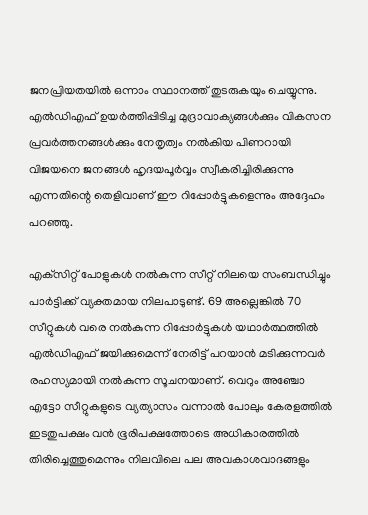ജനപ്രിയതയില്‍ ഒന്നാം സ്ഥാനത്ത് തുടരുകയും ചെയ്യുന്നു. എല്‍ഡിഎഫ് ഉയര്‍ത്തിപ്പിടിച്ച മുദ്രാവാക്യങ്ങള്‍ക്കും വികസന പ്രവര്‍ത്തനങ്ങള്‍ക്കും നേതൃത്വം നല്‍കിയ പിണറായി വിജയനെ ജനങ്ങള്‍ ഹൃദയപൂര്‍വ്വം സ്വീകരിച്ചിരിക്കുന്നു എന്നതിന്റെ തെളിവാണ് ഈ റിപ്പോര്‍ട്ടുകളെന്നും അദ്ദേഹം പറഞ്ഞു.

എക്‌സിറ്റ് പോളുകള്‍ നല്‍കുന്ന സീറ്റ് നിലയെ സംബന്ധിച്ചും പാര്‍ട്ടിക്ക് വ്യക്തമായ നിലപാടുണ്ട്. 69 അല്ലെങ്കില്‍ 70 സീറ്റുകള്‍ വരെ നല്‍കുന്ന റിപ്പോര്‍ട്ടുകള്‍ യഥാര്‍ത്ഥത്തില്‍ എല്‍ഡിഎഫ് ജയിക്കുമെന്ന് നേരിട്ട് പറയാന്‍ മടിക്കുന്നവര്‍ രഹസ്യമായി നല്‍കുന്ന സൂചനയാണ്. വെറും അഞ്ചോ എട്ടോ സീറ്റുകളുടെ വ്യത്യാസം വന്നാല്‍ പോലും കേരളത്തില്‍ ഇടതുപക്ഷം വന്‍ ഭൂരിപക്ഷത്തോടെ അധികാരത്തില്‍ തിരിച്ചെത്തുമെന്നും നിലവിലെ പല അവകാശവാദങ്ങളും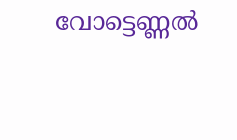വോട്ടെണ്ണല്‍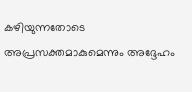കഴിയുന്നതോടെ അപ്രസക്തമാകുമെന്നും അദ്ദേഹം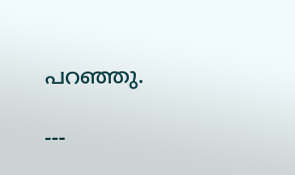പറഞ്ഞു.

---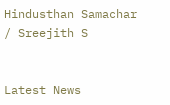Hindusthan Samachar / Sreejith S


Latest News